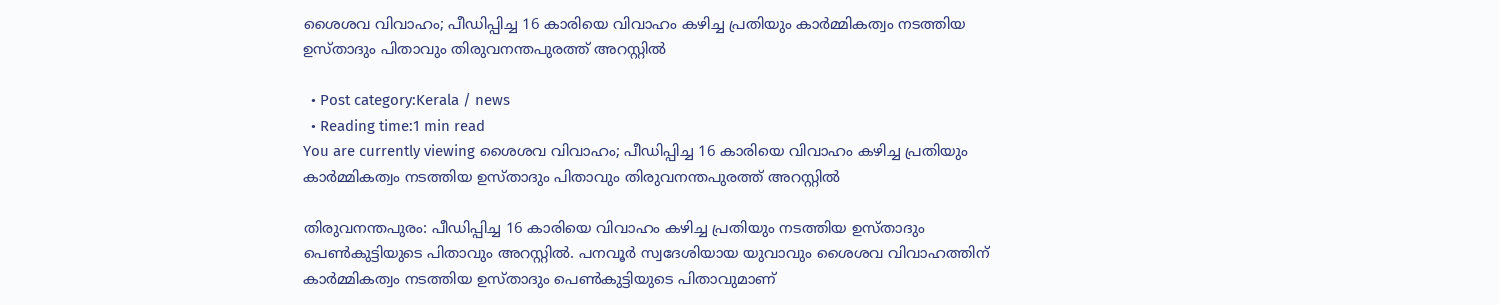ശൈശവ വിവാഹം; പീഡിപ്പിച്ച 16 കാരിയെ വിവാഹം കഴിച്ച പ്രതിയും കാർമ്മികത്വം നടത്തിയ ഉസ്‌താദും പിതാവും തിരുവനന്തപുരത്ത് അറസ്റ്റിൽ

  • Post category:Kerala / news
  • Reading time:1 min read
You are currently viewing ശൈശവ വിവാഹം; പീഡിപ്പിച്ച 16 കാരിയെ വിവാഹം കഴിച്ച പ്രതിയും കാർമ്മികത്വം നടത്തിയ ഉസ്‌താദും പിതാവും തിരുവനന്തപുരത്ത് അറസ്റ്റിൽ

തിരുവനന്തപുരം: പീഡിപ്പിച്ച 16 കാരിയെ വിവാഹം കഴിച്ച പ്രതിയും നടത്തിയ ഉസ്‌താദും പെൺകുട്ടിയുടെ പിതാവും അറസ്റ്റിൽ. പനവൂർ സ്വദേശിയായ യുവാവും ശൈശവ വിവാഹത്തിന് കാർമ്മികത്വം നടത്തിയ ഉസ്‌താദും പെൺകുട്ടിയുടെ പിതാവുമാണ്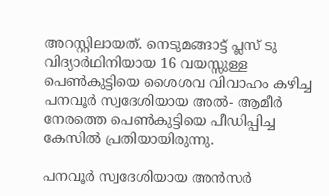അറസ്റ്റിലായത്. നെടുമങ്ങാട്ട് പ്ലസ് ടു വിദ്യാര്‍ഥിനിയായ 16 വയസ്സുള്ള പെൺകുട്ടിയെ ശൈശവ വിവാഹം കഴിച്ച പനവൂർ സ്വദേശിയായ അൽ- ആമീർ നേരത്തെ പെൺകുട്ടിയെ പീഡിപ്പിച്ച കേസിൽ പ്രതിയായിരുന്നു.

പനവൂർ സ്വദേശിയായ അൻസർ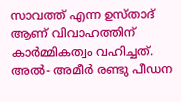സാവത്ത് എന്ന ഉസ്‌താദ് ആണ് വിവാഹത്തിന് കാർമ്മികത്വം വഹിച്ചത്. അൽ- അമീർ രണ്ടു പീഡന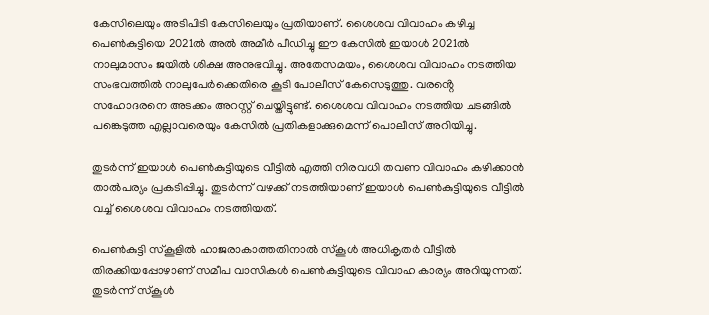കേസിലെയും അടിപിടി കേസിലെയും പ്രതിയാണ്. ശൈശവ വിവാഹം കഴിച്ച പെൺകുട്ടിയെ 2021ൽ അൽ അമീർ പീഡിച്ചു ഈ കേസിൽ ഇയാൾ 2021ൽ നാലുമാസം ജയിൽ ശിക്ഷ അനുഭവിച്ചു. അതേസമയം, ശൈശവ വിവാഹം നടത്തിയ സംഭവത്തില്‍ നാലുപേര്‍ക്കെതിരെ കൂടി പോലീസ് കേസെടുത്തു. വരൻ്റെ സഹോദരനെ അടക്കം അറസ്റ്റ് ചെയ്തിട്ടുണ്ട്. ശൈശവ വിവാഹം നടത്തിയ ചടങ്ങില്‍ പങ്കെടുത്ത എല്ലാവരെയും കേസില്‍ പ്രതികളാക്കുമെന്ന് പൊലീസ് അറിയിച്ചു.

തുടർന്ന് ഇയാൾ പെൺകുട്ടിയുടെ വീട്ടിൽ എത്തി നിരവധി തവണ വിവാഹം കഴിക്കാൻ താൽപര്യം പ്രകടിപ്പിച്ചു. തുടർന്ന് വഴക്ക് നടത്തിയാണ് ഇയാൾ പെൺകുട്ടിയുടെ വീട്ടിൽ വച്ച് ശൈശവ വിവാഹം നടത്തിയത്.

പെൺകുട്ടി സ്‌കൂളിൽ ഹാജരാകാത്തതിനാൽ സ്‌കൂൾ അധികൃതർ വീട്ടിൽ തിരക്കിയപ്പോഴാണ് സമീപ വാസികൾ പെൺകുട്ടിയുടെ വിവാഹ കാര്യം അറിയുന്നത്. തുടർന്ന് സ്‌കൂൾ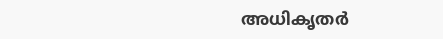അധികൃതർ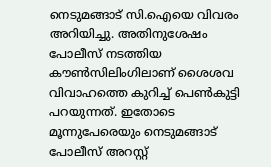നെടുമങ്ങാട് സി.ഐയെ വിവരം അറിയിച്ചു. അതിനുശേഷം പോലീസ് നടത്തിയ കൗൺസിലിംഗിലാണ് ശൈശവ വിവാഹത്തെ കുറിച്ച് പെൺകുട്ടി പറയുന്നത്. ഇതോടെ മൂന്നുപേരെയും നെടുമങ്ങാട് പോലീസ് അറസ്റ്റ്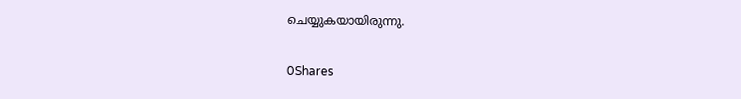ചെയ്യുകയായിരുന്നു.

0Shares